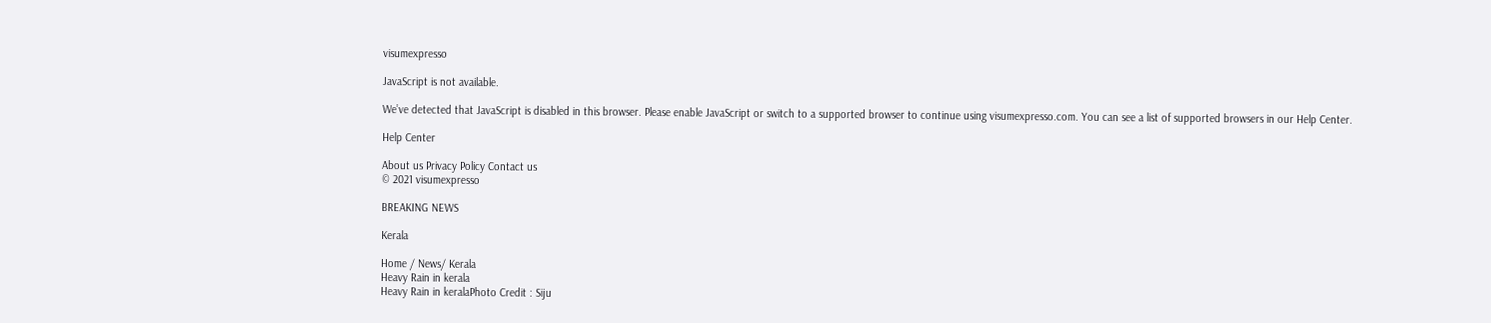visumexpresso

JavaScript is not available.

We’ve detected that JavaScript is disabled in this browser. Please enable JavaScript or switch to a supported browser to continue using visumexpresso.com. You can see a list of supported browsers in our Help Center.

Help Center

About us Privacy Policy Contact us
© 2021 visumexpresso

BREAKING NEWS

Kerala

Home / News/ Kerala
Heavy Rain in kerala
Heavy Rain in keralaPhoto Credit : Siju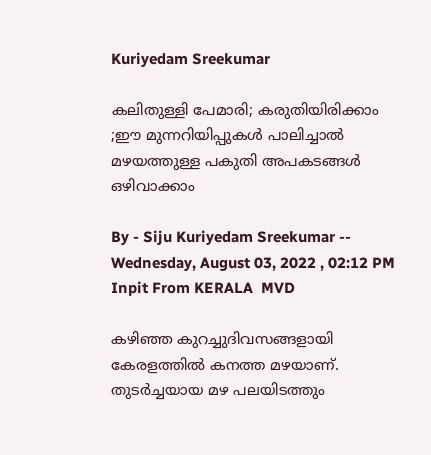Kuriyedam Sreekumar

കലിതുള്ളി പേമാരി; കരുതിയിരിക്കാം ;ഈ മുന്നറിയിപ്പുകൾ പാലിച്ചാൽ മഴയത്തുള്ള പകുതി അപകടങ്ങൾ ഒഴിവാക്കാം

By - Siju Kuriyedam Sreekumar -- Wednesday, August 03, 2022 , 02:12 PM
Inpit From KERALA  MVD

കഴിഞ്ഞ കുറച്ചുദിവസങ്ങളായി കേരളത്തില്‍ കനത്ത മഴയാണ്. തുടർച്ചയായ മഴ പലയിടത്തും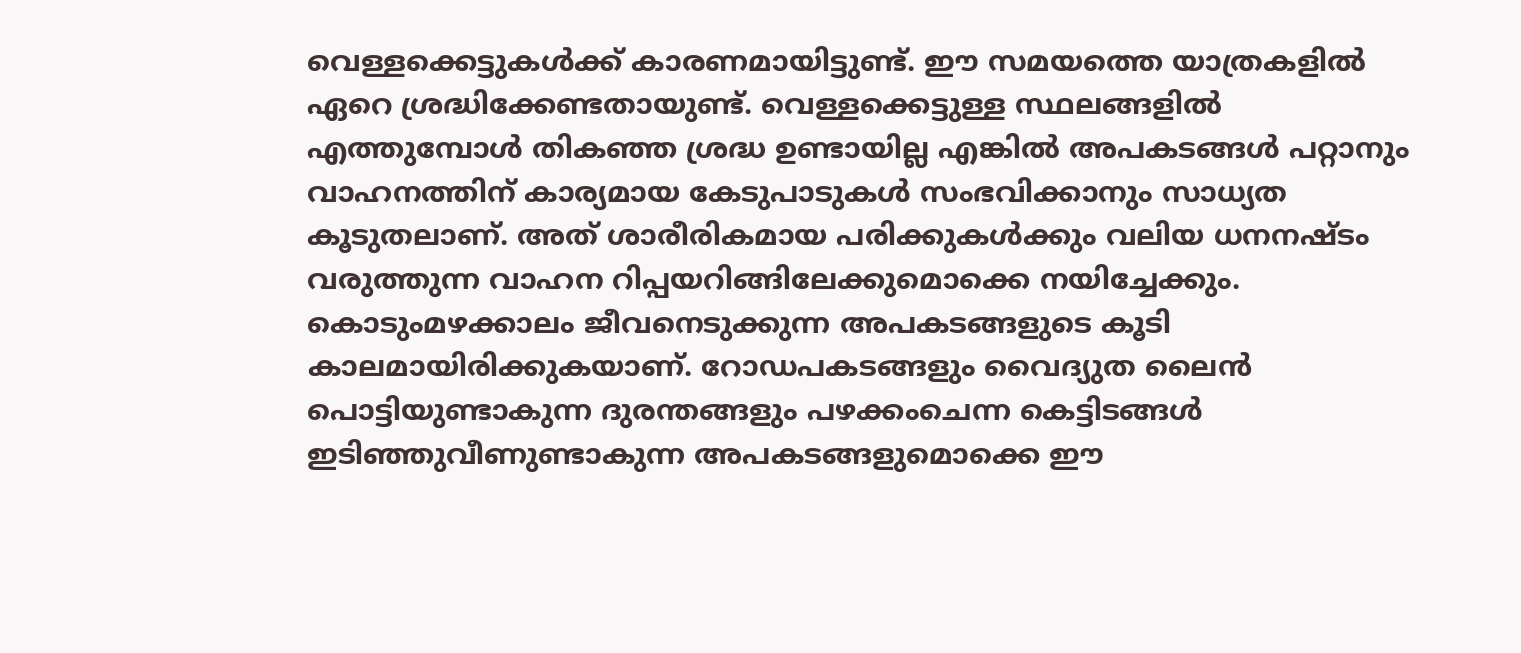വെള്ളക്കെട്ടുകൾക്ക് കാരണമായിട്ടുണ്ട്. ഈ സമയത്തെ യാത്രകളില്‍ ഏറെ ശ്രദ്ധിക്കേണ്ടതായുണ്ട്. വെള്ളക്കെട്ടുള്ള സ്ഥലങ്ങളിൽ എത്തുമ്പോൾ തികഞ്ഞ ശ്രദ്ധ ഉണ്ടായില്ല എങ്കിൽ അപകടങ്ങൾ പറ്റാനും വാഹനത്തിന് കാര്യമായ കേടുപാടുകൾ സംഭവിക്കാനും സാധ്യത കൂടുതലാണ്. അത് ശാരീരികമായ പരിക്കുകൾക്കും വലിയ ധനനഷ്‍ടം വരുത്തുന്ന വാഹന റിപ്പയറിങ്ങിലേക്കുമൊക്കെ നയിച്ചേക്കും. കൊടുംമഴക്കാലം ജീവനെടുക്കുന്ന അപകടങ്ങളുടെ കൂടി കാലമായിരിക്കുകയാണ്. റോഡപകടങ്ങളും വൈദ്യുത ലൈൻ പെ‍ാട്ടിയുണ്ടാകുന്ന ദുരന്തങ്ങളും പഴക്കംചെന്ന കെട്ടിടങ്ങൾ ഇടിഞ്ഞുവീണുണ്ടാകുന്ന അപകടങ്ങളുമെ‍ാക്കെ ഈ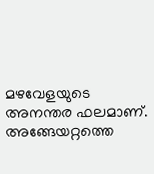മഴവേളയുടെ അനന്തര ഫലമാണ്. അങ്ങേയറ്റത്തെ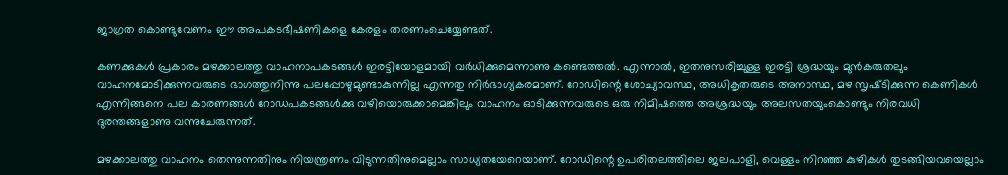ജാഗ്രത കെ‍ാണ്ടുവേണം ഈ അപകടഭീഷണികളെ കേരളം തരണംചെയ്യേണ്ടത്.

കണക്കുകൾ പ്രകാരം മഴക്കാലത്തു വാഹനാപകടങ്ങൾ ഇരട്ടിയോളമായി വർധിക്കുമെന്നാണു കണ്ടെത്തൽ. എന്നാൽ, ഇതനുസരിച്ചുള്ള ഇരട്ടി ശ്രദ്ധയും മുൻകരുതലും വാഹനമോടിക്കുന്നവരുടെ ഭാഗത്തുനിന്നു പലപ്പോഴുമുണ്ടാകുന്നില്ല എന്നതു നിർഭാഗ്യകരമാണ്. റോഡിന്റെ ശോച്യാവസ്ഥ, അധികൃതരുടെ അനാസ്ഥ, മഴ സൃഷ്‌ടിക്കുന്ന കെണികൾ എന്നിങ്ങനെ പല കാരണങ്ങൾ റോഡപകടങ്ങൾക്കു വഴിയൊരുക്കാമെങ്കിലും വാഹനം ഓടിക്കുന്നവരുടെ ഒരു നിമിഷത്തെ അശ്രദ്ധയും അലസതയുംകൊണ്ടും നിരവധി ദുരന്തങ്ങളാണു വന്നുചേരുന്നത്.

മഴക്കാലത്തു വാഹനം തെന്നുന്നതിനും നിയന്ത്രണം വിടുന്നതിനുമെല്ലാം സാധ്യതയേറെയാണ്. റോഡിന്റെ ഉപരിതലത്തിലെ ജലപാളി, വെള്ളം നിറഞ്ഞ കുഴികൾ തുടങ്ങിയവയെല്ലാം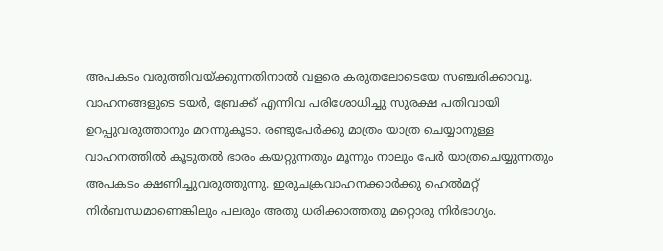അപകടം വരുത്തിവയ്‌ക്കുന്നതിനാൽ വളരെ കരുതലോടെയേ സഞ്ചരിക്കാവൂ. വാഹനങ്ങളുടെ ടയർ, ബ്രേക്ക് എന്നിവ പരിശോധിച്ചു സുരക്ഷ പതിവായി ഉറപ്പുവരുത്താനും മറന്നുകൂടാ. രണ്ടുപേർക്കു മാത്രം യാത്ര ചെയ്യാനുള്ള വാഹനത്തിൽ കൂടുതൽ ഭാരം കയറ്റുന്നതും മൂന്നും നാലും പേർ യാത്രചെയ്യുന്നതും അപകടം ക്ഷണിച്ചുവരുത്തുന്നു. ഇരുചക്രവാഹനക്കാർക്കു ഹെൽമറ്റ് നിർബന്ധമാണെങ്കിലും പലരും അതു ധരിക്കാത്തതു മറ്റൊരു നിർഭാഗ്യം.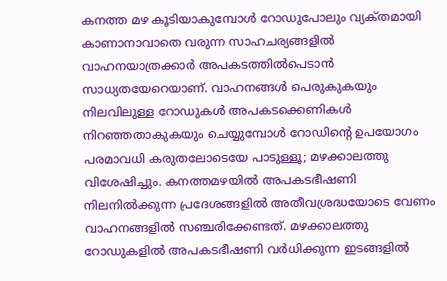കനത്ത മഴ കൂടിയാകുമ്പോൾ റോഡുപോലും വ്യക്‌തമായി കാണാനാവാതെ വരുന്ന സാഹചര്യങ്ങളിൽ വാഹനയാത്രക്കാർ അപകടത്തിൽപെടാൻ സാധ്യതയേറെയാണ്. വാഹനങ്ങൾ പെരുകുകയും നിലവിലുള്ള റോഡുകൾ അപകടക്കെണികൾ നിറഞ്ഞതാകുകയും ചെയ്യുമ്പോൾ റോഡിന്റെ ഉപയോഗം പരമാവധി കരുതലോടെയേ പാടുള്ളൂ; മഴക്കാലത്തു വിശേഷിച്ചും. കനത്തമഴയിൽ അപകടഭീഷണി നിലനിൽക്കുന്ന പ്രദേശങ്ങളിൽ അതീവശ്രദ്ധയോടെ വേണം വാഹനങ്ങളിൽ സഞ്ചരിക്കേണ്ടത്. മഴക്കാലത്തു റോഡുകളിൽ അപകടഭീഷണി വർധിക്കുന്ന ഇടങ്ങളിൽ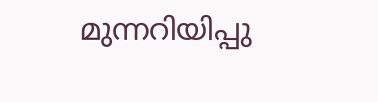മുന്നറിയിപ്പു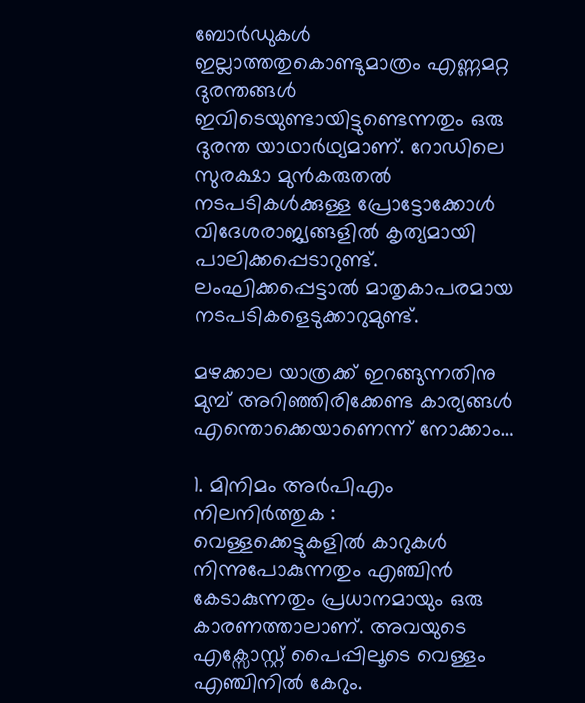ബോർഡുകൾ ഇല്ലാത്തതുകെ‍ാണ്ടുമാത്രം എണ്ണമറ്റ ദുരന്തങ്ങൾ ഇവിടെയുണ്ടായിട്ടുണ്ടെന്നതും ഒരു ദുരന്ത യാഥാർഥ്യമാണ്. റോഡിലെ സുരക്ഷാ മുൻകരുതൽ നടപടികൾക്കുള്ള പ്രോട്ടോക്കോൾ വിദേശരാജ്യങ്ങളിൽ കൃത്യമായി പാലിക്കപ്പെടാറുണ്ട്. ലംഘിക്കപ്പെട്ടാൽ മാതൃകാപരമായ നടപടികളെടുക്കാറുമുണ്ട്.

മഴക്കാല യാത്രക്ക് ഇറങ്ങുന്നതിനു മുമ്പ് അറിഞ്ഞിരിക്കേണ്ട കാര്യങ്ങൾ എന്തൊക്കെയാണെന്ന് നോക്കാം…

1. മിനിമം അർപിഎം നിലനിർത്തുക :
വെള്ളക്കെട്ടുകളിൽ കാറുകൾ നിന്നുപോകുന്നതും എഞ്ചിൻ കേടാകുന്നതും പ്രധാനമായും ഒരു കാരണത്താലാണ്. അവയുടെ എക്സോസ്റ്റ് പൈപ്പിലൂടെ വെള്ളം എഞ്ചിനിൽ കേറും.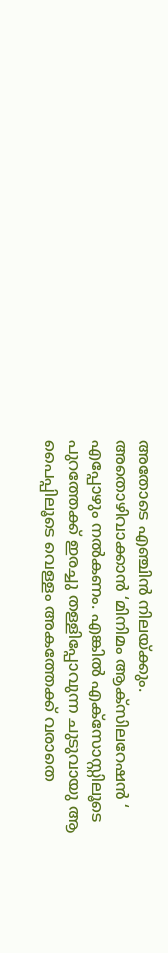അതോടെ എഞ്ചിൻ നിലയ്ക്കും. അതൊഴിവാക്കാൻ ‘മിനിമം ആക്സിലറേഷൻ ‘ എപ്പോഴും നൽകണം. എങ്കിൽ എക്സോസ്റ്റിലൂടെ  പുറത്തേക്ക് ഇരച്ചു തള്ളിപ്പോവുന്ന ചുടുവായു ആ പൈപ്പിലൂടെ വെള്ളം അകത്തേക്ക് വരാതെ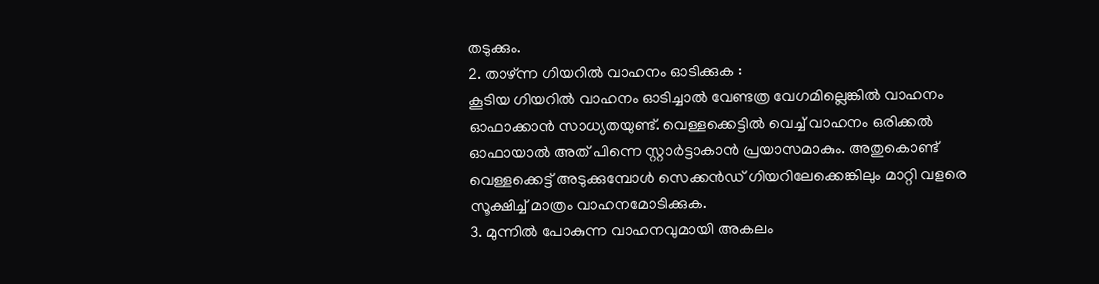തടുക്കും.
2. താഴ്ന്ന ഗിയറിൽ വാഹനം ഓടിക്കുക :
കൂടിയ ഗിയറിൽ വാഹനം ഓടിച്ചാൽ വേണ്ടത്ര വേഗമില്ലെങ്കിൽ വാഹനം ഓഫാക്കാൻ സാധ്യതയുണ്ട്. വെള്ളക്കെട്ടിൽ വെച്ച് വാഹനം ഒരിക്കൽ ഓഫായാൽ അത് പിന്നെ സ്റ്റാർട്ടാകാൻ പ്രയാസമാകും. അതുകൊണ്ട് വെള്ളക്കെട്ട് അടുക്കുമ്പോൾ സെക്കൻഡ് ഗിയറിലേക്കെങ്കിലും മാറ്റി വളരെ സൂക്ഷിച്ച് മാത്രം വാഹനമോടിക്കുക.
3. മുന്നിൽ പോകുന്ന വാഹനവുമായി അകലം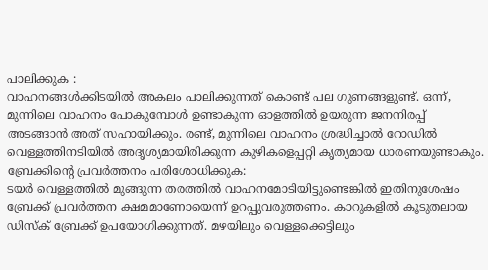പാലിക്കുക :
വാഹനങ്ങൾക്കിടയിൽ അകലം പാലിക്കുന്നത് കൊണ്ട് പല ഗുണങ്ങളുണ്ട്. ഒന്ന്, മുന്നിലെ വാഹനം പോകുമ്പോൾ ഉണ്ടാകുന്ന ഓളത്തിൽ ഉയരുന്ന ജനനിരപ്പ് അടങ്ങാൻ അത് സഹായിക്കും. രണ്ട്, മുന്നിലെ വാഹനം ശ്രദ്ധിച്ചാൽ റോഡിൽ വെള്ളത്തിനടിയിൽ അദൃശ്യമായിരിക്കുന്ന കുഴികളെപ്പറ്റി കൃത്യമായ ധാരണയുണ്ടാകും.
ബ്രേക്കിന്റെ പ്രവര്‍ത്തനം പരിശോധിക്കുക:
ടയര്‍ വെള്ളത്തില്‍ മുങ്ങുന്ന തരത്തില്‍ വാഹനമോടിയിട്ടുണ്ടെങ്കില്‍ ഇതിനുശേഷം ബ്രേക്ക് പ്രവര്‍ത്തന ക്ഷമമാണോയെന്ന് ഉറപ്പുവരുത്തണം. കാറുകളില്‍ കൂടുതലായ ഡിസ്‌ക് ബ്രേക്ക് ഉപയോഗിക്കുന്നത്. മഴയിലും വെള്ളക്കെട്ടിലും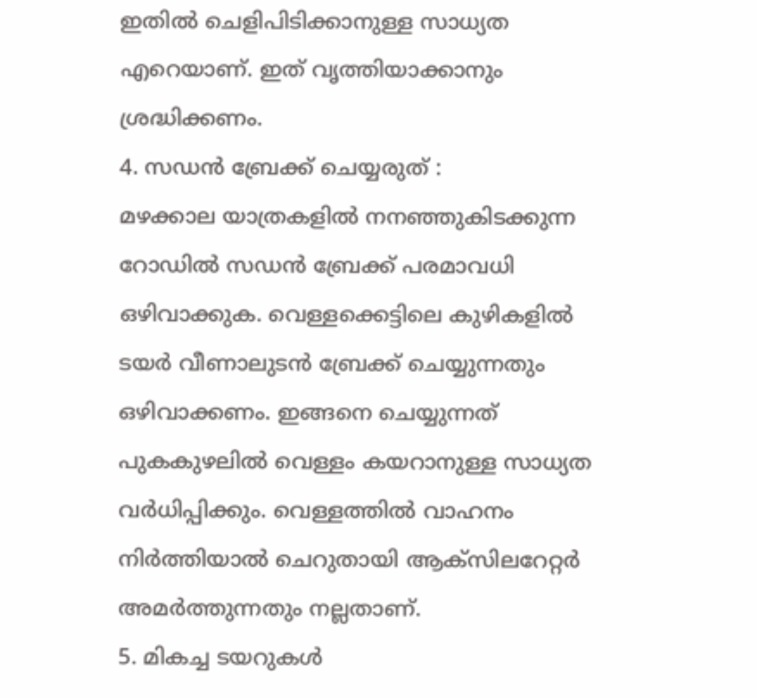ഇതില്‍ ചെളിപിടിക്കാനുള്ള സാധ്യത എറെയാണ്. ഇത് വൃത്തിയാക്കാനും ശ്രദ്ധിക്കണം.
4. സഡന്‍ ബ്രേക്ക് ചെയ്യരുത് :
മഴക്കാല യാത്രകളില്‍ നനഞ്ഞുകിടക്കുന്ന റോഡില്‍ സഡന്‍ ബ്രേക്ക് പരമാവധി ഒഴിവാക്കുക. വെള്ളക്കെട്ടിലെ കുഴികളില്‍ ടയര്‍ വീണാലുടന്‍ ബ്രേക്ക് ചെയ്യുന്നതും ഒഴിവാക്കണം. ഇങ്ങനെ ചെയ്യുന്നത് പുകകുഴലില്‍ വെള്ളം കയറാനുള്ള സാധ്യത വര്‍ധിപ്പിക്കും. വെള്ളത്തില്‍ വാഹനം നിര്‍ത്തിയാല്‍ ചെറുതായി ആക്‌സിലറേറ്റര്‍ അമര്‍ത്തുന്നതും നല്ലതാണ്.
5. മികച്ച ടയറുകള്‍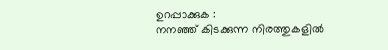ഉറപ്പാക്കുക :
നനഞ്ഞ് കിടക്കുന്ന നിരത്തുകളില്‍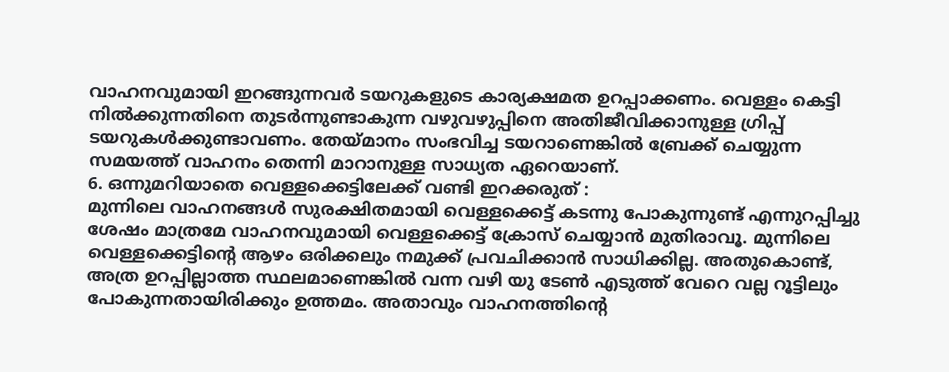വാഹനവുമായി ഇറങ്ങുന്നവര്‍ ടയറുകളുടെ കാര്യക്ഷമത ഉറപ്പാക്കണം. വെള്ളം കെട്ടി നില്‍ക്കുന്നതിനെ തുടര്‍ന്നുണ്ടാകുന്ന വഴുവഴുപ്പിനെ അതിജീവിക്കാനുള്ള ഗ്രിപ്പ് ടയറുകള്‍ക്കുണ്ടാവണം. തേയ്മാനം സംഭവിച്ച ടയറാണെങ്കില്‍ ബ്രേക്ക് ചെയ്യുന്ന സമയത്ത് വാഹനം തെന്നി മാറാനുള്ള സാധ്യത ഏറെയാണ്.
6. ഒന്നുമറിയാതെ വെള്ളക്കെട്ടിലേക്ക് വണ്ടി ഇറക്കരുത് :
മുന്നിലെ വാഹനങ്ങൾ സുരക്ഷിതമായി വെള്ളക്കെട്ട് കടന്നു പോകുന്നുണ്ട് എന്നുറപ്പിച്ചു ശേഷം മാത്രമേ വാഹനവുമായി വെള്ളക്കെട്ട് ക്രോസ് ചെയ്യാൻ മുതിരാവൂ. മുന്നിലെ വെള്ളക്കെട്ടിന്റെ ആഴം ഒരിക്കലും നമുക്ക് പ്രവചിക്കാൻ സാധിക്കില്ല. അതുകൊണ്ട്, അത്ര ഉറപ്പില്ലാത്ത സ്ഥലമാണെങ്കിൽ വന്ന വഴി യു ടേൺ എടുത്ത് വേറെ വല്ല റൂട്ടിലും പോകുന്നതായിരിക്കും ഉത്തമം. അതാവും വാഹനത്തിന്റെ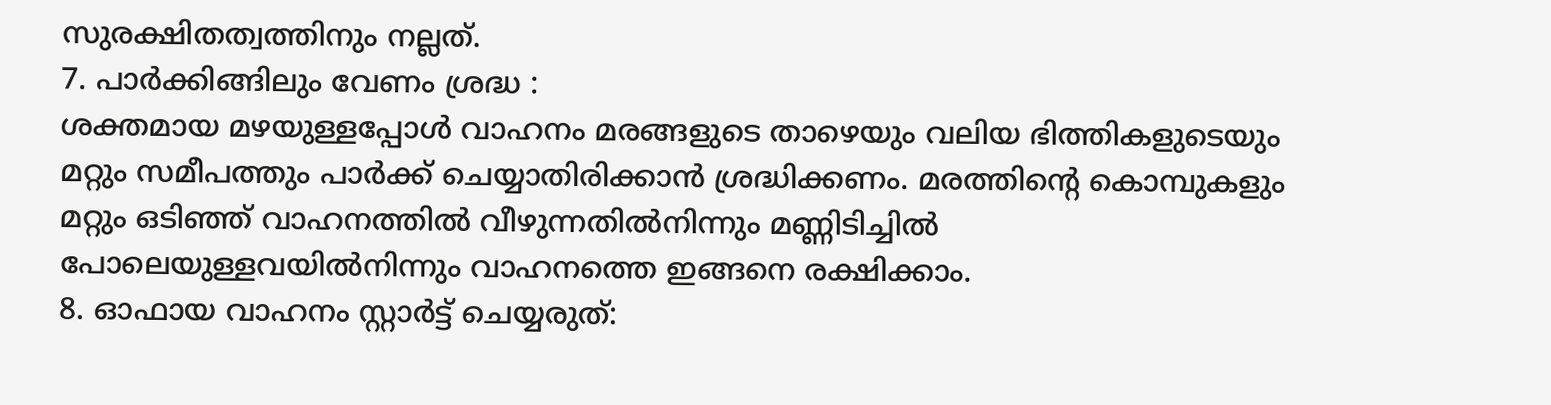സുരക്ഷിതത്വത്തിനും നല്ലത്.
7. പാര്‍ക്കിങ്ങിലും വേണം ശ്രദ്ധ :
ശക്തമായ മഴയുള്ളപ്പോള്‍ വാഹനം മരങ്ങളുടെ താഴെയും വലിയ ഭിത്തികളുടെയും മറ്റും സമീപത്തും പാര്‍ക്ക് ചെയ്യാതിരിക്കാന്‍ ശ്രദ്ധിക്കണം. മരത്തിന്റെ കൊമ്പുകളും മറ്റും ഒടിഞ്ഞ് വാഹനത്തില്‍ വീഴുന്നതില്‍നിന്നും മണ്ണിടിച്ചില്‍ പോലെയുള്ളവയില്‍നിന്നും വാഹനത്തെ ഇങ്ങനെ രക്ഷിക്കാം.
8. ഓഫായ വാഹനം സ്റ്റാര്‍ട്ട് ചെയ്യരുത്: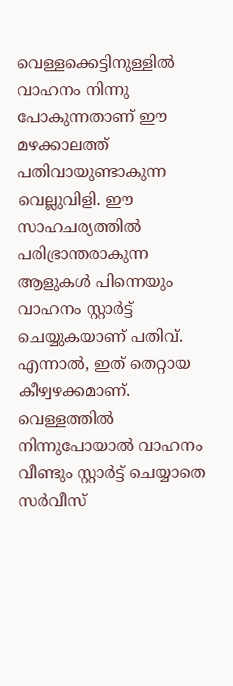വെള്ളക്കെട്ടിനുള്ളില്‍ വാഹനം നിന്നു പോകുന്നതാണ് ഈ മഴക്കാലത്ത് പതിവായുണ്ടാകുന്ന വെല്ലുവിളി. ഈ സാഹചര്യത്തില്‍ പരിഭ്രാന്തരാകുന്ന ആളുകള്‍ പിന്നെയും വാഹനം സ്റ്റാര്‍ട്ട് ചെയ്യുകയാണ് പതിവ്. എന്നാല്‍, ഇത് തെറ്റായ കീഴ്വഴക്കമാണ്. വെള്ളത്തില്‍ നിന്നുപോയാല്‍ വാഹനം വീണ്ടും സ്റ്റാര്‍ട്ട് ചെയ്യാതെ സര്‍വീസ്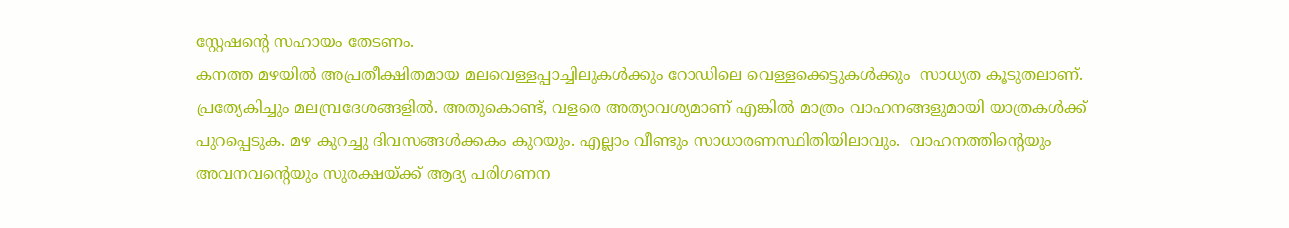സ്റ്റേഷന്റെ സഹായം തേടണം.
കനത്ത മഴയില്‍ അപ്രതീക്ഷിതമായ മലവെള്ളപ്പാച്ചിലുകൾക്കും റോഡിലെ വെള്ളക്കെട്ടുകൾക്കും  സാധ്യത കൂടുതലാണ്. പ്രത്യേകിച്ചും മലമ്പ്രദേശങ്ങളിൽ. അതുകൊണ്ട്, വളരെ അത്യാവശ്യമാണ് എങ്കിൽ മാത്രം വാഹനങ്ങളുമായി യാത്രകൾക്ക് പുറപ്പെടുക. മഴ കുറച്ചു ദിവസങ്ങൾക്കകം കുറയും. എല്ലാം വീണ്ടും സാധാരണസ്ഥിതിയിലാവും.  വാഹനത്തിന്റെയും അവനവന്‍റെയും സുരക്ഷയ്ക്ക് ആദ്യ പരിഗണന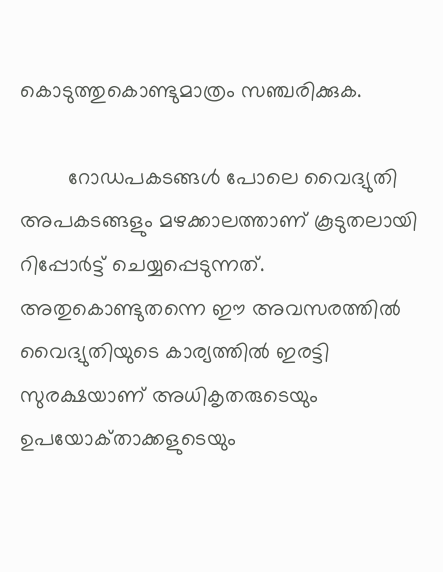കൊടുത്തുകൊണ്ടുമാത്രം സഞ്ചരിക്കുക.

        റോഡപകടങ്ങൾ പോലെ വൈദ്യുതി അപകടങ്ങളും മഴക്കാലത്താണ് കൂടുതലായി റിപ്പോർട്ട് ചെയ്യപ്പെടുന്നത്. അതുകൊണ്ടുതന്നെ ഈ അവസരത്തിൽ വൈദ്യുതിയുടെ കാര്യത്തിൽ ഇരട്ടി സുരക്ഷയാണ് അധികൃതരുടെയും ഉപയോക്‌താക്കളുടെയും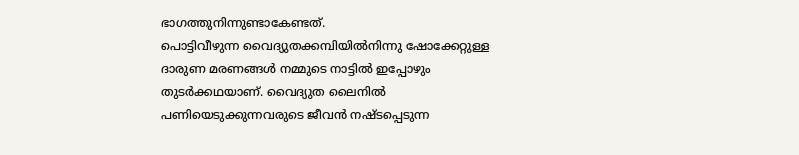ഭാഗത്തുനിന്നുണ്ടാകേണ്ടത്.
പൊട്ടിവീഴുന്ന വൈദ്യുതക്കമ്പിയിൽനിന്നു ഷോക്കേറ്റുള്ള ദാരുണ മരണങ്ങൾ നമ്മുടെ നാട്ടിൽ ഇപ്പോഴും തുടർക്കഥയാണ്. വൈദ്യുത ലൈനിൽ പണിയെടുക്കുന്നവരുടെ ജീവൻ നഷ്‌ടപ്പെടുന്ന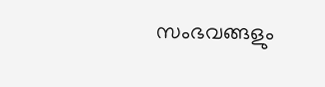സംഭവങ്ങളും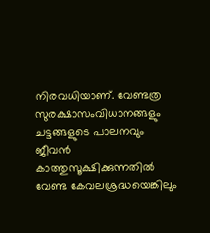നിരവധിയാണ്. വേണ്ടത്ര സുരക്ഷാസംവിധാനങ്ങളും ചട്ടങ്ങളുടെ പാലനവും ജീവൻ കാത്തുസൂക്ഷിക്കുന്നതിൽ വേണ്ട കേവലശ്രദ്ധയെങ്കിലും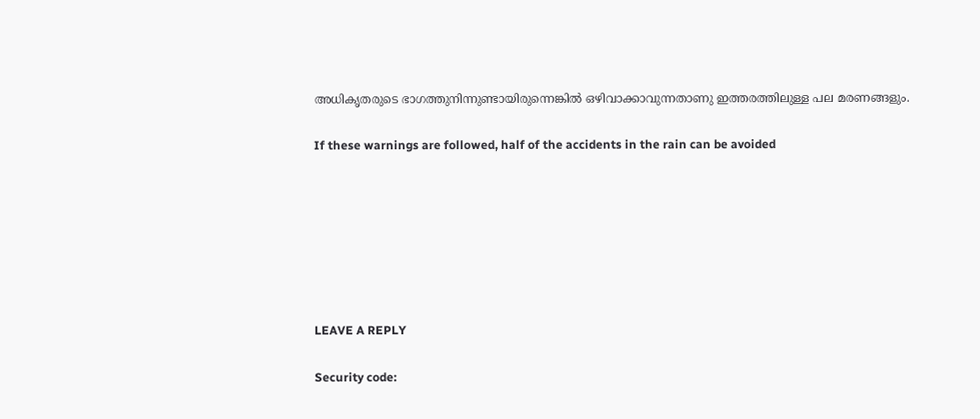അധികൃതരുടെ ഭാഗത്തുനിന്നുണ്ടായിരുന്നെങ്കിൽ ഒഴിവാക്കാവുന്നതാണു ഇത്തരത്തിലുള്ള പല മരണങ്ങളും.

If these warnings are followed, half of the accidents in the rain can be avoided







LEAVE A REPLY

Security code: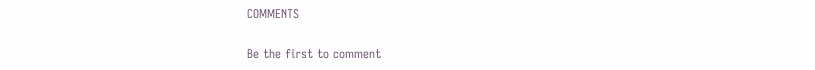COMMENTS

Be the first to comment